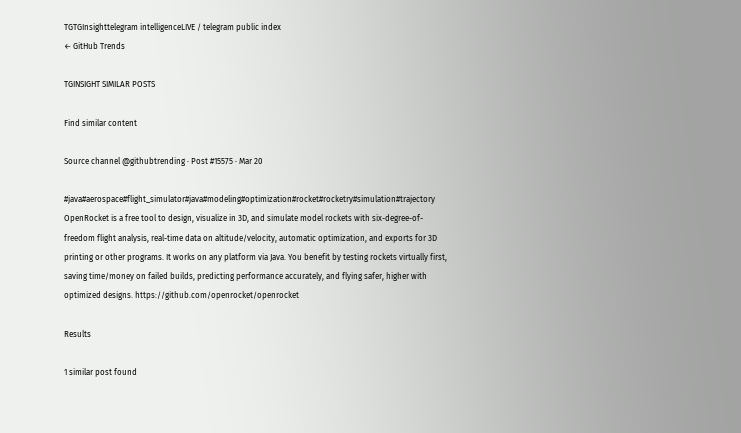TGTGInsighttelegram intelligenceLIVE / telegram public index
← GitHub Trends

TGINSIGHT SIMILAR POSTS

Find similar content

Source channel @githubtrending · Post #15575 · Mar 20

#java#aerospace#flight_simulator#java#modeling#optimization#rocket#rocketry#simulation#trajectory OpenRocket is a free tool to design, visualize in 3D, and simulate model rockets with six-degree-of-freedom flight analysis, real-time data on altitude/velocity, automatic optimization, and exports for 3D printing or other programs. It works on any platform via Java. You benefit by testing rockets virtually first, saving time/money on failed builds, predicting performance accurately, and flying safer, higher with optimized designs. https://github.com/openrocket/openrocket

Results

1 similar post found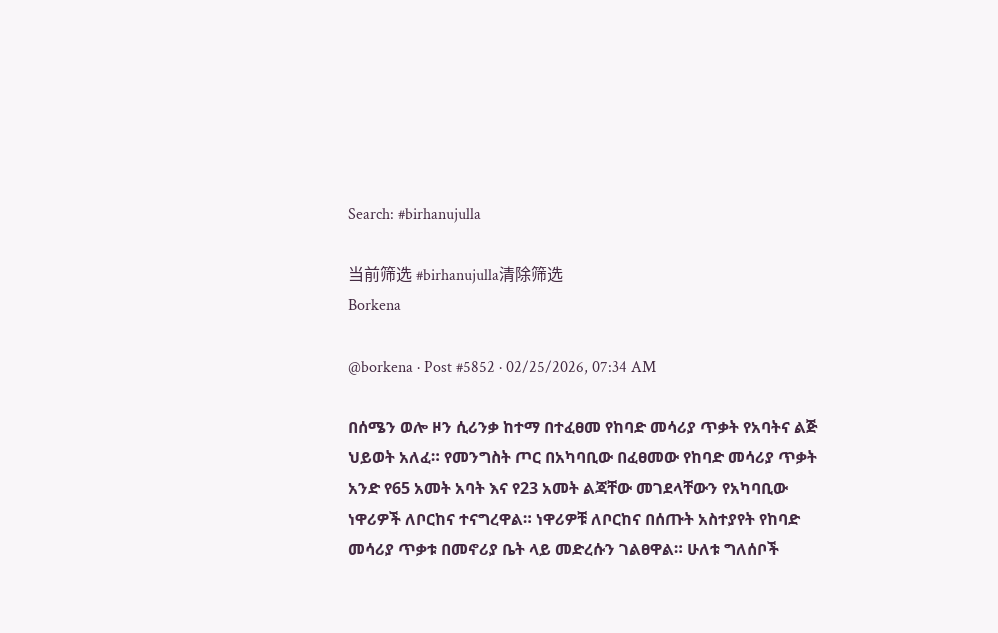Search: #birhanujulla

当前筛选 #birhanujulla清除筛选
Borkena

@borkena · Post #5852 · 02/25/2026, 07:34 AM

በሰሜን ወሎ ዞን ሲሪንቃ ከተማ በተፈፀመ የከባድ መሳሪያ ጥቃት የአባትና ልጅ ህይወት አለፈ። የመንግስት ጦር በአካባቢው በፈፀመው የከባድ መሳሪያ ጥቃት አንድ የ65 አመት አባት እና የ23 አመት ልጃቸው መገደላቸውን የአካባቢው ነዋሪዎች ለቦርከና ተናግረዋል። ነዋሪዎቹ ለቦርከና በሰጡት አስተያየት የከባድ መሳሪያ ጥቃቱ በመኖሪያ ቤት ላይ መድረሱን ገልፀዋል። ሁለቱ ግለሰቦች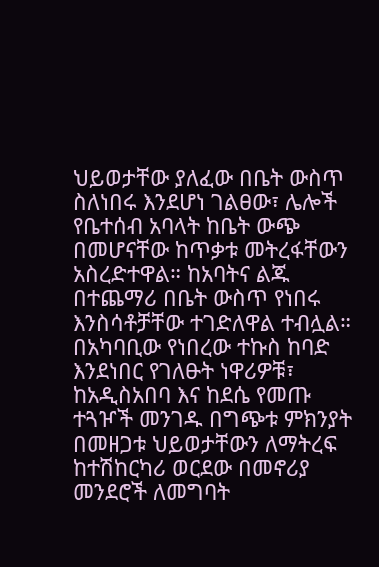ህይወታቸው ያለፈው በቤት ውስጥ ስለነበሩ እንደሆነ ገልፀው፣ ሌሎች የቤተሰብ አባላት ከቤት ውጭ በመሆናቸው ከጥቃቱ መትረፋቸውን አስረድተዋል። ከአባትና ልጁ በተጨማሪ በቤት ውስጥ የነበሩ እንስሳቶቻቸው ተገድለዋል ተብሏል። በአካባቢው የነበረው ተኩስ ከባድ እንደነበር የገለፁት ነዋሪዎቹ፣ ከአዲስአበባ እና ከደሴ የመጡ ተጓዦች መንገዱ በግጭቱ ምክንያት በመዘጋቱ ህይወታቸውን ለማትረፍ ከተሽከርካሪ ወርደው በመኖሪያ መንደሮች ለመግባት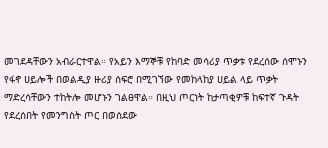መገደዳቸውን አብራርተዋል። የአይን እማኞቹ የከባድ መሳሪያ ጥቃቱ የደረሰው ሰሞኑን የፋኖ ሀይሎች በወልዲያ ዙሪያ ሰፍሮ በሚገኘው የመከላከያ ሀይል ላይ ጥቃት ማድረሳቸውን ተከትሎ መሆኑን ገልፀዋል። በዚህ ጦርነት ከታጣቂዎቹ ከፍተኛ ጉዳት የደረሰበት የመንግስት ጦር በወሰደው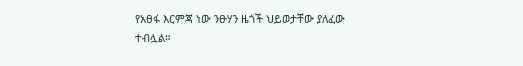የአፀፋ እርምጃ ነው ንፁሃን ዜጎች ህይወታቸው ያለፈው ተብሏል።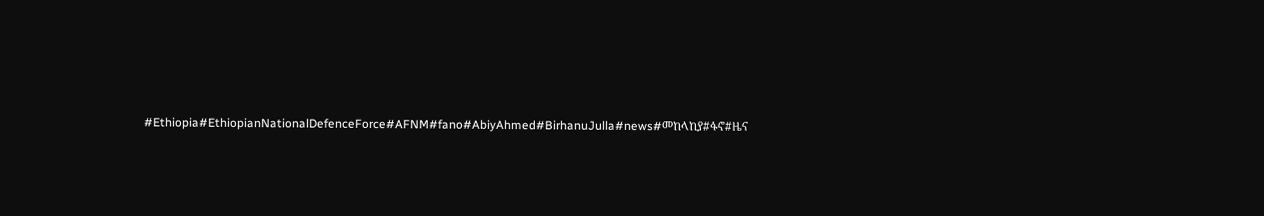#Ethiopia#EthiopianNationalDefenceForce#AFNM#fano#AbiyAhmed#BirhanuJulla#news#መከላከያ#ፋኖ#ዜና